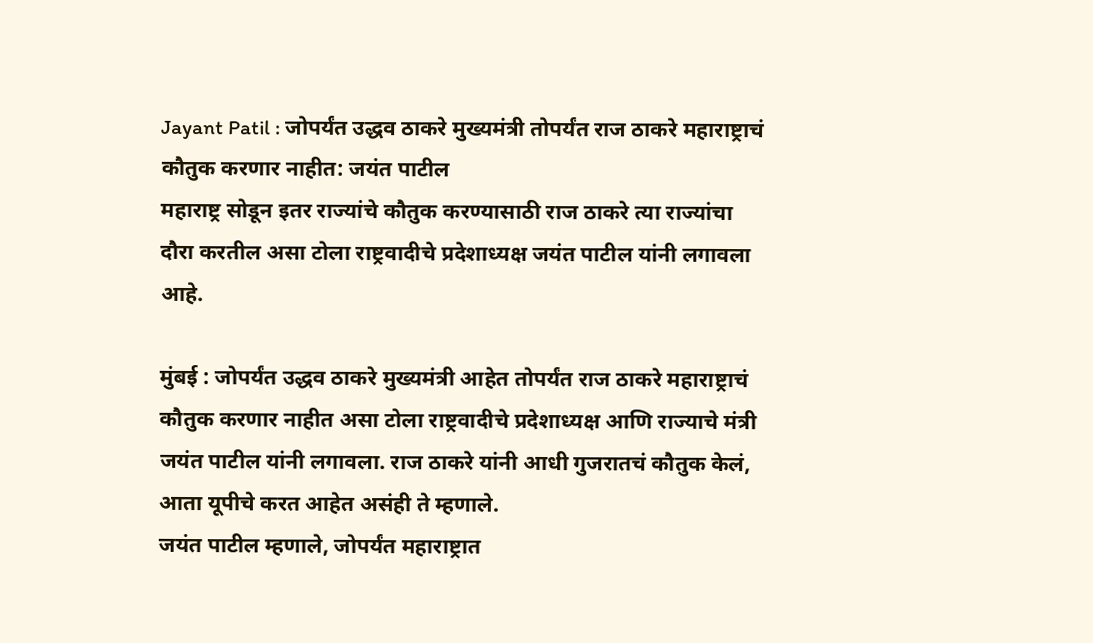Jayant Patil : जोपर्यंत उद्धव ठाकरे मुख्यमंत्री तोपर्यंत राज ठाकरे महाराष्ट्राचं कौतुक करणार नाहीत: जयंत पाटील
महाराष्ट्र सोडून इतर राज्यांचे कौतुक करण्यासाठी राज ठाकरे त्या राज्यांचा दौरा करतील असा टोला राष्ट्रवादीचे प्रदेशाध्यक्ष जयंत पाटील यांनी लगावला आहे.

मुंबई : जोपर्यंत उद्धव ठाकरे मुख्यमंत्री आहेत तोपर्यंत राज ठाकरे महाराष्ट्राचं कौतुक करणार नाहीत असा टोला राष्ट्रवादीचे प्रदेशाध्यक्ष आणि राज्याचे मंत्री जयंत पाटील यांनी लगावला. राज ठाकरे यांनी आधी गुजरातचं कौतुक केलं, आता यूपीचे करत आहेत असंही ते म्हणाले.
जयंत पाटील म्हणाले, जोपर्यंत महाराष्ट्रात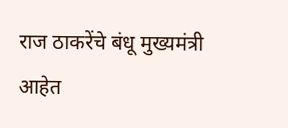राज ठाकरेंचे बंधू मुख्यमंत्री आहेत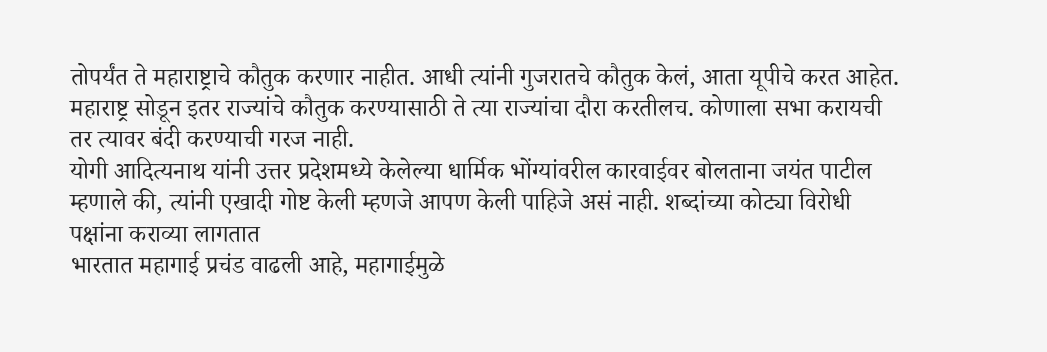तोपर्यंत ते महाराष्ट्राचे कौतुक करणार नाहीत. आधी त्यांनी गुजरातचे कौतुक केलं, आता यूपीचे करत आहेत. महाराष्ट्र सोडून इतर राज्यांचे कौतुक करण्यासाठी ते त्या राज्यांचा दौरा करतीलच. कोणाला सभा करायची तर त्यावर बंदी करण्याची गरज नाही.
योगी आदित्यनाथ यांनी उत्तर प्रदेशमध्ये केलेल्या धार्मिक भोंग्यांवरील कारवाईवर बोलताना जयंत पाटील म्हणाले की, त्यांनी एखादी गोष्ट केली म्हणजे आपण केली पाहिजे असं नाही. शब्दांच्या कोट्या विरोधी पक्षांना कराव्या लागतात
भारतात महागाई प्रचंड वाढली आहे, महागाईमुळे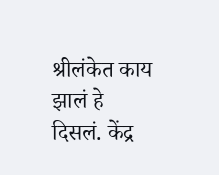श्रीलंकेत काय झालं हे दिसलं. केंद्र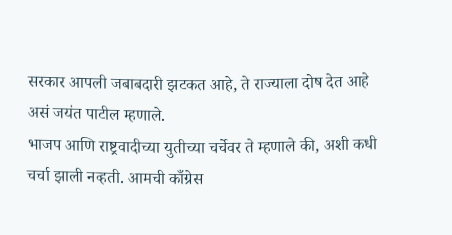सरकार आपली जबाबदारी झटकत आहे, ते राज्याला दोष देत आहे असं जयंत पाटील म्हणाले.
भाजप आणि राष्ट्रवादीच्या युतीच्या चर्चेवर ते म्हणाले की, अशी कधी चर्चा झाली नव्हती. आमची काँग्रेस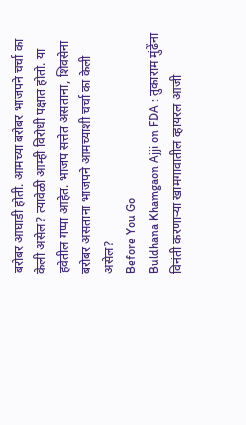बरोबर आघाडी होती. आमच्या बरोबर भाजपने चर्चा का केली असेल? त्यावेळी आम्ही विरोधी पक्षात होतो. या हवेतील गप्पा आहेत. भाजप सत्तेत असताना, शिवसेना बरोबर असताना भाजपने आमच्याशी चर्चा का केली असेल?
Before You Go
Buldhana Khamgaon Ajji on FDA : तुकाराम मुंढेंना विनंती करणाऱ्या खामगावातील व्हायरल आजी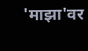'माझा'वर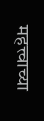महत्त्वाच्या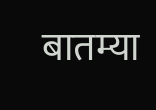बातम्या